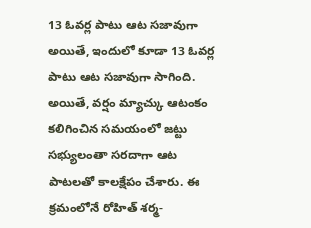13 ఓవర్ల పాటు ఆట సజావుగా
అయితే, ఇందులో కూడా 13 ఓవర్ల పాటు ఆట సజావుగా సాగింది. అయితే, వర్షం మ్యాచ్కు ఆటంకం కలిగించిన సమయంలో జట్టు సభ్యులంతా సరదాగా ఆట పాటలతో కాలక్షేపం చేశారు. ఈ క్రమంలోనే రోహిత్ శర్మ-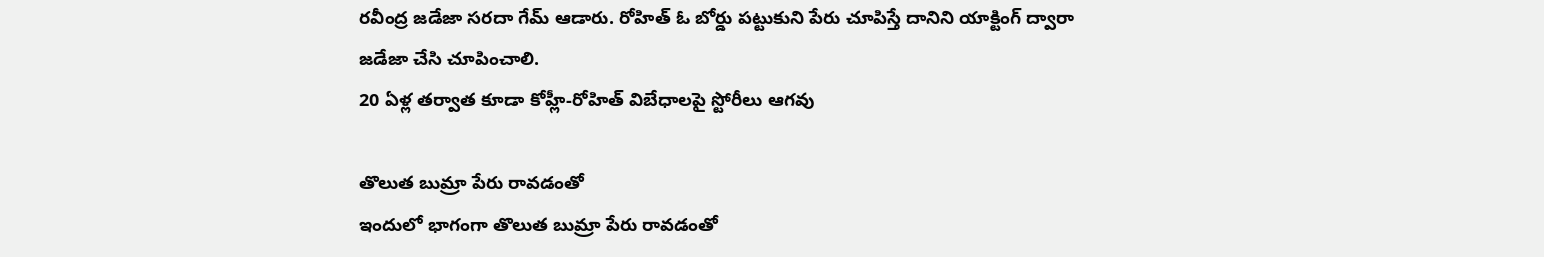రవీంద్ర జడేజా సరదా గేమ్ ఆడారు. రోహిత్ ఓ బోర్డు పట్టుకుని పేరు చూపిస్తే దానిని యాక్టింగ్ ద్వారా జడేజా చేసి చూపించాలి.
20 ఏళ్ల తర్వాత కూడా కోహ్లీ-రోహిత్ విబేధాలపై స్టోరీలు ఆగవు

తొలుత బుమ్రా పేరు రావడంతో
ఇందులో భాగంగా తొలుత బుమ్రా పేరు రావడంతో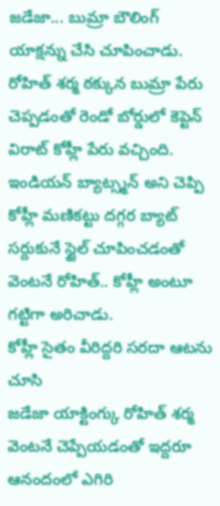జడేజా... బుమ్రా బౌలింగ్ యాక్షన్ను చేసి చూపించాడు. రోహిత్ శర్మ ఠక్కున బుమ్రా పేరు చెప్పడంతో రెండో బోర్డులో కెప్టెన్ విరాట్ కోహ్లీ పేరు వచ్చింది. ఇండియన్ బ్యాట్స్మన్ అని చెప్పి కోహ్లీ మణికట్టు దగ్గర బ్యాట్ సర్దుకునే స్టైల్ చూపించడంతో వెంటనే రోహిత్.. కోహ్లీ అంటూ గట్టిగా అరిచాడు.
కోహ్లీ సైతం వీరిద్దరి సరదా ఆటను చూసి
జడేజా యాక్టింగ్కు రోహిత్ శర్మ వెంటనే చెప్పేయడంతో ఇద్దరూ ఆనందంలో ఎగిరి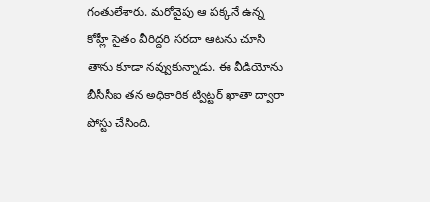గంతులేశారు. మరోవైపు ఆ పక్కనే ఉన్న కోహ్లీ సైతం వీరిద్దరి సరదా ఆటను చూసి తాను కూడా నవ్వుకున్నాడు. ఈ వీడియోను బీసీసీఐ తన అధికారిక ట్విట్టర్ ఖాతా ద్వారా పోస్టు చేసింది.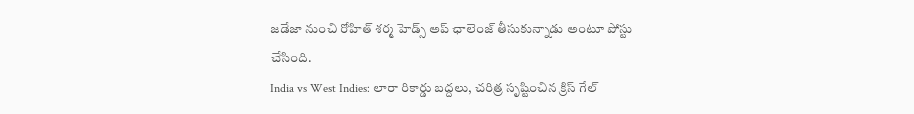జడేజా నుంచి రోహిత్ శర్మ హెడ్స్ అప్ ఛాలెంజ్ తీసుకున్నాడు అంటూ పోస్టు చేసింది.
India vs West Indies: లారా రికార్డు బద్దలు, చరిత్ర సృష్టించిన క్రిస్ గేల్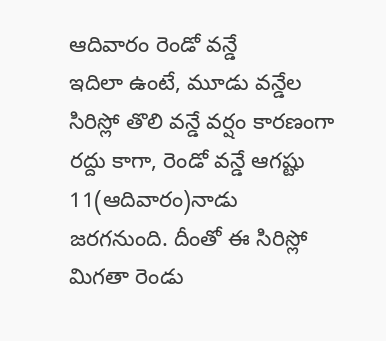ఆదివారం రెండో వన్డే
ఇదిలా ఉంటే, మూడు వన్డేల సిరిస్లో తొలి వన్డే వర్షం కారణంగా రద్దు కాగా, రెండో వన్డే ఆగష్టు 11(ఆదివారం)నాడు జరగనుంది. దీంతో ఈ సిరిస్లో మిగతా రెండు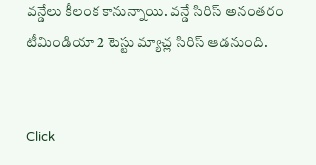వన్డేలు కీలంక కానున్నాయి. వన్డే సిరిస్ అనంతరం టీమిండియా 2 టెస్టు మ్యాచ్ల సిరిస్ ఆడనుంది.


Click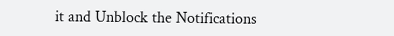it and Unblock the Notifications